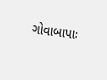ગોવાબાપાઃ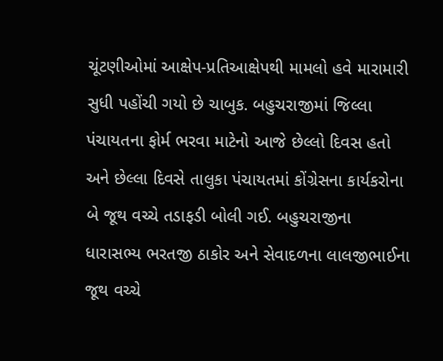ચૂંટણીઓમાં આક્ષેપ-પ્રતિઆક્ષેપથી મામલો હવે મારામારી સુધી પહોંચી ગયો છે ચાબુક. બહુચરાજીમાં જિલ્લા પંચાયતના ફોર્મ ભરવા માટેનો આજે છેલ્લો દિવસ હતો અને છેલ્લા દિવસે તાલુકા પંચાયતમાં કોંગ્રેસના કાર્યકરોના બે જૂથ વચ્ચે તડાફડી બોલી ગઈ. બહુચરાજીના ધારાસભ્ય ભરતજી ઠાકોર અને સેવાદળના લાલજીભાઈના જૂથ વચ્ચે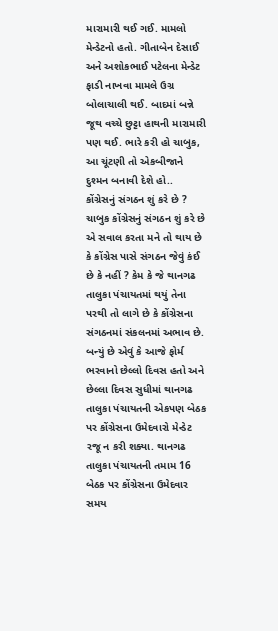મારામારી થઈ ગઈ. મામલો મેન્ડેટનો હતો. ગીતાબેન દેસાઈ અને અશોકભાઈ પટેલના મેન્ડેટ ફાડી નાખવા મામલે ઉગ્ર બોલાચાલી થઈ. બાદમાં બન્ને જૂથ વચ્ચે છુટ્ટા હાથની મારામારી પણ થઈ. ભારે કરી હો ચાબુક, આ ચૂંટણી તો એકબીજાને દુશ્મન બનાવી દેશે હો..
કોંગ્રેસનું સંગઠન શું કરે છે ?
ચાબુક કોંગ્રેસનું સંગઠન શું કરે છે એ સવાલ કરતા મને તો થાય છે કે કોંગ્રેસ પાસે સંગઠન જેવું કંઈ છે કે નહીં ? કેમ કે જે થાનગઢ તાલુકા પંચાયતમાં થયું તેના પરથી તો લાગે છે કે કોંગ્રેસના સંગઠનમાં સંકલનમાં અભાવ છે. બન્યું છે એવું કે આજે ફોર્મ ભરવાનો છેલ્લો દિવસ હતો અને છેલ્લા દિવસ સુધીમાં થાનગઢ તાલુકા પંચાયતની એકપણ બેઠક પર કોંગ્રેસના ઉમેદવારો મેન્ડેટ રજૂ ન કરી શક્યા. થાનગઢ તાલુકા પંચાયતની તમામ 16 બેઠક પર કોંગ્રેસના ઉમેદવાર સમય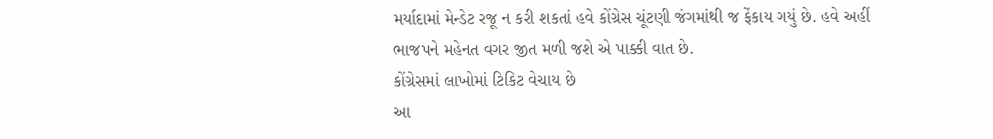મર્યાદામાં મેન્ડેટ રજૂ ન કરી શકતાં હવે કોંગ્રેસ ચૂંટણી જંગમાંથી જ ફેંકાય ગયું છે. હવે અહીં ભાજપને મહેનત વગર જીત મળી જશે એ પાક્કી વાત છે.
કોંગ્રેસમાં લાખોમાં ટિકિટ વેચાય છે
આ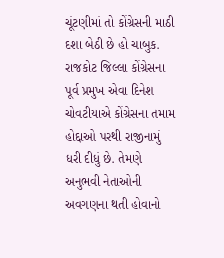ચૂંટણીમાં તો કોંગ્રેસની માઠી દશા બેઠી છે હો ચાબુક. રાજકોટ જિલ્લા કોંગ્રેસના પૂર્વ પ્રમુખ એવા દિનેશ ચોવટીયાએ કોંગ્રેસના તમામ હોદ્દાઓ પરથી રાજીનામું ધરી દીધું છે. તેમણે અનુભવી નેતાઓની અવગણના થતી હોવાનો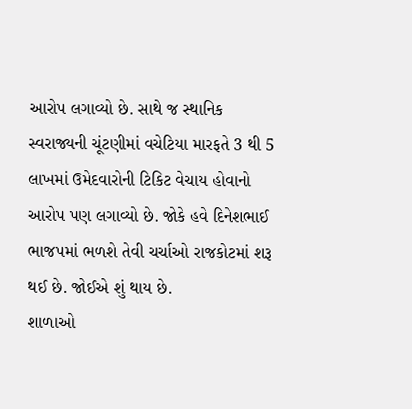આરોપ લગાવ્યો છે. સાથે જ સ્થાનિક સ્વરાજ્યની ચૂંટણીમાં વચેટિયા મારફતે 3 થી 5 લાખમાં ઉમેદવારોની ટિકિટ વેચાય હોવાનો આરોપ પણ લગાવ્યો છે. જોકે હવે દિનેશભાઈ ભાજપમાં ભળશે તેવી ચર્ચાઓ રાજકોટમાં શરૂ થઈ છે. જોઈએ શું થાય છે.
શાળાઓ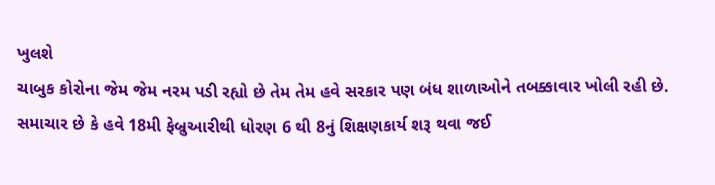ખુલશે
ચાબુક કોરોના જેમ જેમ નરમ પડી રહ્યો છે તેમ તેમ હવે સરકાર પણ બંધ શાળાઓને તબક્કાવાર ખોલી રહી છે. સમાચાર છે કે હવે 18મી ફેબ્રુઆરીથી ધોરણ 6 થી 8નું શિક્ષણકાર્ય શરૂ થવા જઈ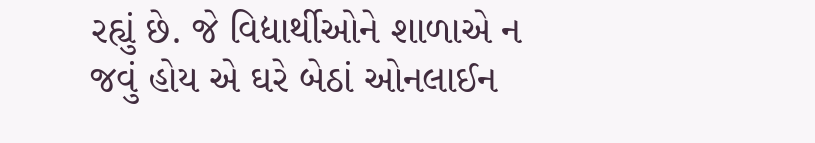રહ્યું છે. જે વિદ્યાર્થીઓને શાળાએ ન જવું હોય એ ઘરે બેઠાં ઓનલાઈન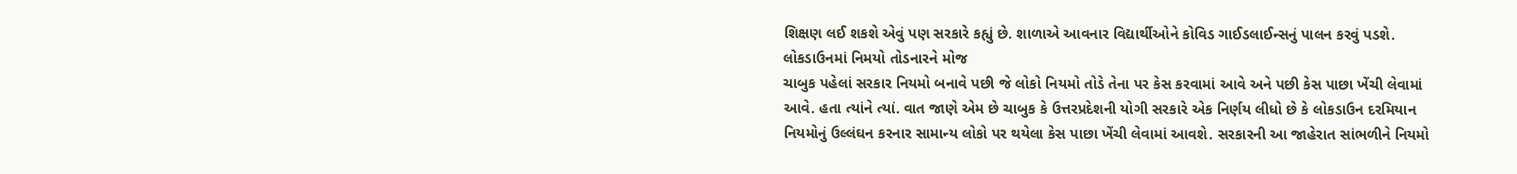શિક્ષણ લઈ શકશે એવું પણ સરકારે કહ્યું છે. શાળાએ આવનાર વિદ્યાર્થીઓને કોવિડ ગાઈડલાઈન્સનું પાલન કરવું પડશે.
લોકડાઉનમાં નિમયો તોડનારને મોજ
ચાબુક પહેલાં સરકાર નિયમો બનાવે પછી જે લોકો નિયમો તોડે તેના પર કેસ કરવામાં આવે અને પછી કેસ પાછા ખેંચી લેવામાં આવે. હતા ત્યાંને ત્યાં. વાત જાણે એમ છે ચાબુક કે ઉત્તરપ્રદેશની યોગી સરકારે એક નિર્ણય લીધો છે કે લોકડાઉન દરમિયાન નિયમોનું ઉલ્લંઘન કરનાર સામાન્ય લોકો પર થયેલા કેસ પાછા ખેંચી લેવામાં આવશે. સરકારની આ જાહેરાત સાંભળીને નિયમો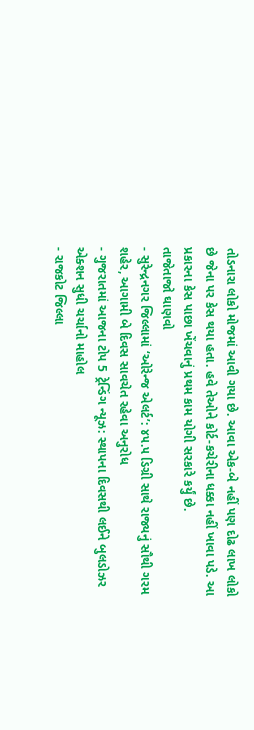તોડનારા લોકો મોજમાં આવી ગયા છે. આવા એક-બે નહીં પણ દોઢ લાખ લોકો છે જેના પર કેસ થયા હતા. હવે તેઓને કોર્ટ-કચેરીના ધક્કા નહીં ખાવા પડે. આ પ્રકારના કેસ પાછા ખેંચવાનું પ્રથમ કામ યોગી સરકારે કર્યું છે.
તાજેતાજો ઘાણવો
- સુરેન્દ્રનગર જિલ્લામાં ‘ઓરેન્જ એલર્ટ’: ૪૫.૫ ડિગ્રી સાથે રાજ્યનું સૌથી ગરમ શહેર, આગામી બે દિવસ સાવચેત રહેવા અનુરોધ
- ગુજરાતમાં આજના ટોપ 5 ટ્રેન્ડિંગ ન્યૂઝ: સ્થાપના દિવસથી લઈને બુલડોઝર એક્શન સુધી ચર્ચાનો માહોલ
- રાજકોટ જિલ્લા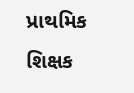પ્રાથમિક શિક્ષક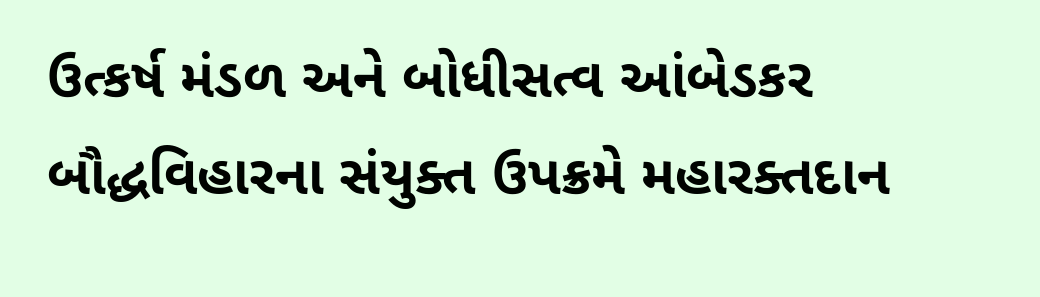ઉત્કર્ષ મંડળ અને બોધીસત્વ આંબેડકર બૌદ્ધવિહારના સંયુક્ત ઉપક્રમે મહારક્તદાન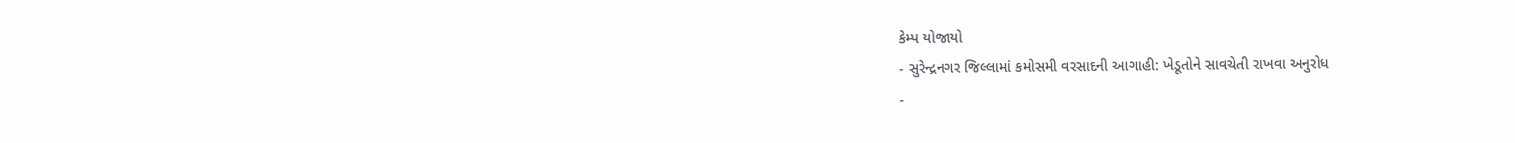કેમ્પ યોજાયો
- સુરેન્દ્રનગર જિલ્લામાં કમોસમી વરસાદની આગાહી: ખેડૂતોને સાવચેતી રાખવા અનુરોધ
-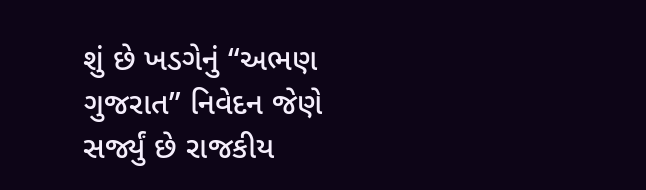શું છે ખડગેનું “અભણ ગુજરાત” નિવેદન જેણે સર્જ્યું છે રાજકીય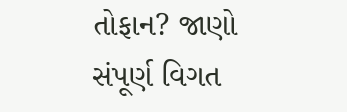તોફાન? જાણો સંપૂર્ણ વિગત